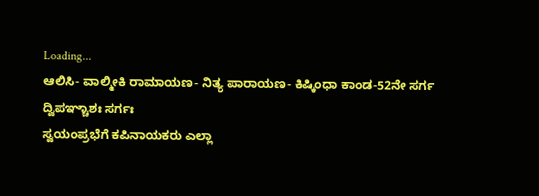Loading...
ಆಲಿಸಿ- ವಾಲ್ಮೀಕಿ ರಾಮಾಯಣ- ನಿತ್ಯ ಪಾರಾಯಣ- ಕಿಷ್ಕಿಂಧಾ ಕಾಂಡ-52ನೇ ಸರ್ಗ
ದ್ವಿಪಞ್ಚಾಶಃ ಸರ್ಗಃ
ಸ್ವಯಂಪ್ರಭೆಗೆ ಕಪಿನಾಯಕರು ಎಲ್ಲಾ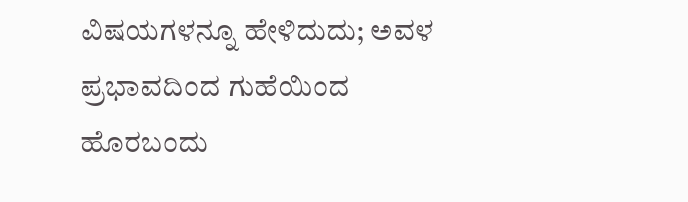ವಿಷಯಗಳನ್ನೂ ಹೇಳಿದುದು; ಅವಳ ಪ್ರಭಾವದಿಂದ ಗುಹೆಯಿಂದ ಹೊರಬಂದು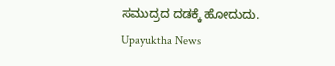ಸಮುದ್ರದ ದಡಕ್ಕೆ ಹೋದುದು.
Upayuktha News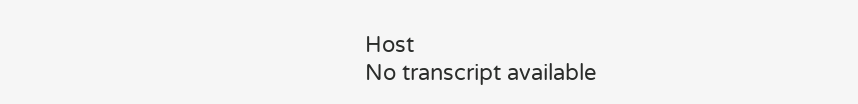Host
No transcript available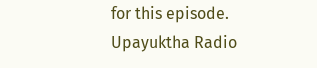for this episode.
Upayuktha Radio